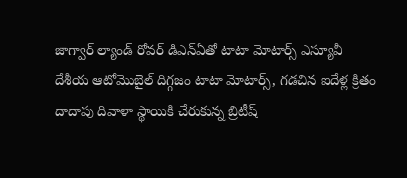జాగ్వార్ ల్యాండ్ రోవర్ డిఎన్ఏతో టాటా మోటార్స్ ఎస్యూవీ
దేశీయ ఆటోమొబైల్ దిగ్గజం టాటా మోటార్స్, గడచిన ఐదేళ్ల క్రితం దాదాపు దివాళా స్థాయికి చేరుకున్న బ్రిటీష్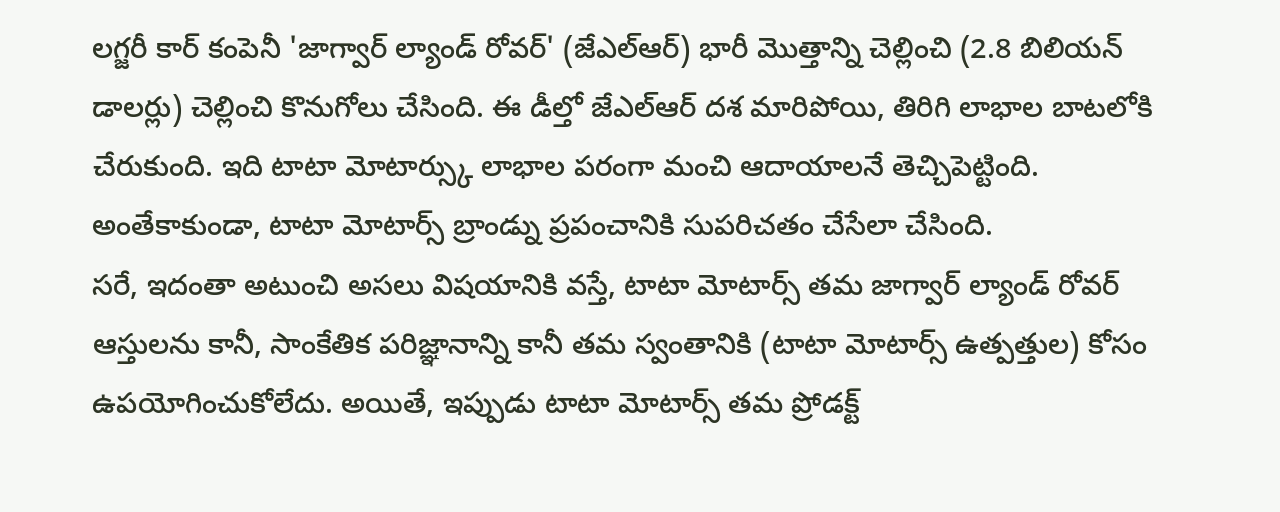లగ్జరీ కార్ కంపెనీ 'జాగ్వార్ ల్యాండ్ రోవర్' (జేఎల్ఆర్) భారీ మొత్తాన్ని చెల్లించి (2.8 బిలియన్ డాలర్లు) చెల్లించి కొనుగోలు చేసింది. ఈ డీల్తో జేఎల్ఆర్ దశ మారిపోయి, తిరిగి లాభాల బాటలోకి చేరుకుంది. ఇది టాటా మోటార్స్కు లాభాల పరంగా మంచి ఆదాయాలనే తెచ్చిపెట్టింది. అంతేకాకుండా, టాటా మోటార్స్ బ్రాండ్ను ప్రపంచానికి సుపరిచతం చేసేలా చేసింది.
సరే, ఇదంతా అటుంచి అసలు విషయానికి వస్తే, టాటా మోటార్స్ తమ జాగ్వార్ ల్యాండ్ రోవర్ ఆస్తులను కానీ, సాంకేతిక పరిజ్ఞానాన్ని కానీ తమ స్వంతానికి (టాటా మోటార్స్ ఉత్పత్తుల) కోసం ఉపయోగించుకోలేదు. అయితే, ఇప్పుడు టాటా మోటార్స్ తమ ప్రోడక్ట్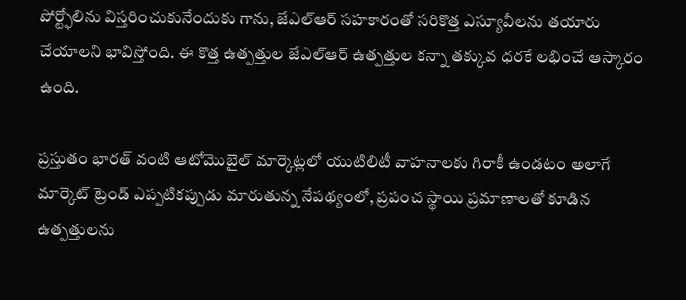పోర్ట్ఫోలిను విస్తరించుకునేందుకు గాను, జేఎల్ఆర్ సహకారంతో సరికొత్త ఎస్యూవీలను తయారు చేయాలని భావిస్తోంది. ఈ కొత్త ఉత్పత్తుల జేఎల్ఆర్ ఉత్పత్తుల కన్నా తక్కువ ధరకే లభించే ఆస్కారం ఉంది.

ప్రస్తుతం భారత్ వంటి ఆటోమొబైల్ మార్కెట్లలో యుటిలిటీ వాహనాలకు గిరాకీ ఉండటం అలాగే మార్కెట్ ట్రెండ్ ఎప్పటికప్పుడు మారుతున్న నేపథ్యంలో, ప్రపంచ స్థాయి ప్రమాణాలతో కూడిన ఉత్పత్తులను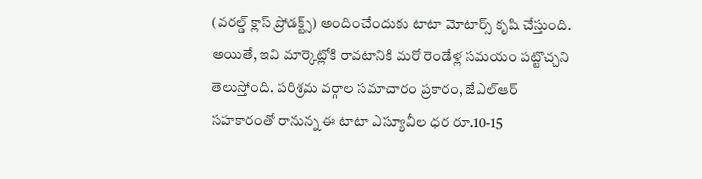(వరల్డ్ క్లాస్ ప్రోడక్ట్స్) అందించేందుకు టాటా మోటార్స్ కృషి చేస్తుంది. అయితే, ఇవి మార్కెట్లోకి రావటానికి మరో రెండేళ్ల సమయం పట్టొచ్చని తెలుస్తోంది. పరిశ్రమ వర్గాల సమాచారం ప్రకారం, జేఎల్ఆర్ సహకారంతో రానున్న ఈ టాటా ఎస్యూవీల ధర రూ.10-15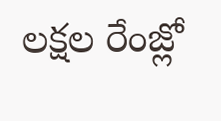లక్షల రేంజ్లో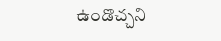ఉండొచ్చని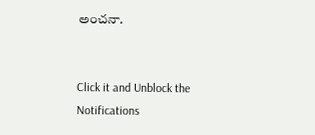అంచనా.


Click it and Unblock the Notifications